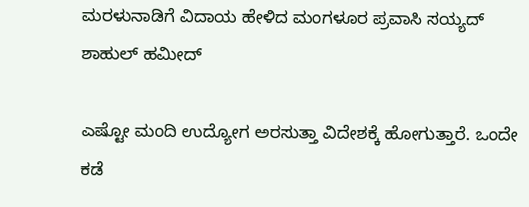ಮರಳುನಾಡಿಗೆ ವಿದಾಯ ಹೇಳಿದ ಮಂಗಳೂರ ಪ್ರವಾಸಿ ಸಯ್ಯದ್ ಶಾಹುಲ್ ಹಮೀದ್

ಎಷ್ಟೋ ಮಂದಿ ಉದ್ಯೋಗ ಅರಸುತ್ತಾ ವಿದೇಶಕ್ಕೆ ಹೋಗುತ್ತಾರೆ. ಒಂದೇ ಕಡೆ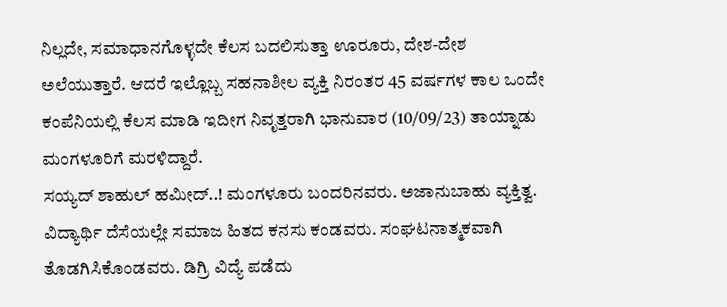ನಿಲ್ಲದೇ, ಸಮಾಧಾನಗೊಳ್ಳದೇ ಕೆಲಸ ಬದಲಿಸುತ್ತಾ ಊರೂರು, ದೇಶ-ದೇಶ ಅಲೆಯುತ್ತಾರೆ. ಆದರೆ ಇಲ್ಲೊಬ್ಬ ಸಹನಾಶೀಲ ವ್ಯಕ್ತಿ ನಿರಂತರ 45 ವರ್ಷಗಳ ಕಾಲ ಒಂದೇ ಕಂಪೆನಿಯಲ್ಲಿ ಕೆಲಸ ಮಾಡಿ ಇದೀಗ ನಿವೃತ್ತರಾಗಿ ಭಾನುವಾರ (10/09/23) ತಾಯ್ನಾಡು ಮಂಗಳೂರಿಗೆ ಮರಳಿದ್ದಾರೆ.
ಸಯ್ಯದ್ ಶಾಹುಲ್ ಹಮೀದ್..! ಮಂಗಳೂರು ಬಂದರಿನವರು. ಅಜಾನುಬಾಹು ವ್ಯಕ್ತಿತ್ವ. ವಿದ್ಯಾರ್ಥಿ ದೆಸೆಯಲ್ಲೇ ಸಮಾಜ ಹಿತದ ಕನಸು ಕಂಡವರು. ಸಂಘಟನಾತ್ಮಕವಾಗಿ ತೊಡಗಿಸಿಕೊಂಡವರು. ಡಿಗ್ರಿ ವಿದ್ಯೆ ಪಡೆದು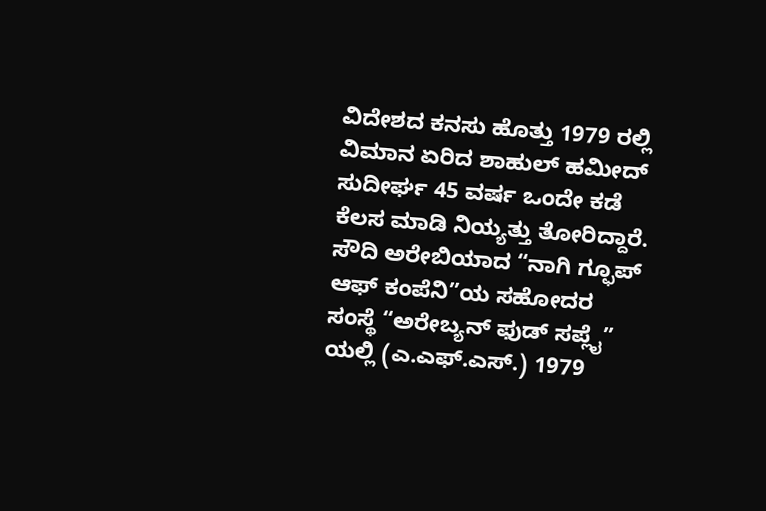ವಿದೇಶದ ಕನಸು ಹೊತ್ತು 1979 ರಲ್ಲಿ ವಿಮಾನ ಏರಿದ ಶಾಹುಲ್ ಹಮೀದ್ ಸುದೀರ್ಘ 45 ವರ್ಷ ಒಂದೇ ಕಡೆ ಕೆಲಸ ಮಾಡಿ ನಿಯ್ಯತ್ತು ತೋರಿದ್ದಾರೆ. ಸೌದಿ ಅರೇಬಿಯಾದ “ನಾಗಿ ಗ್ಫೂಪ್ ಆಫ್ ಕಂಪೆನಿ”ಯ ಸಹೋದರ ಸಂಸ್ಥೆ “ಅರೇಬ್ಯನ್ ಫುಡ್ ಸಪ್ಲೈ” ಯಲ್ಲಿ (ಎ.ಎಫ್.ಎಸ್.) 1979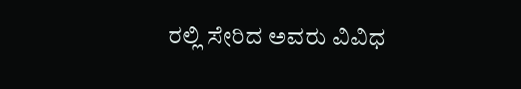ರಲ್ಲಿ ಸೇರಿದ ಅವರು ವಿವಿಧ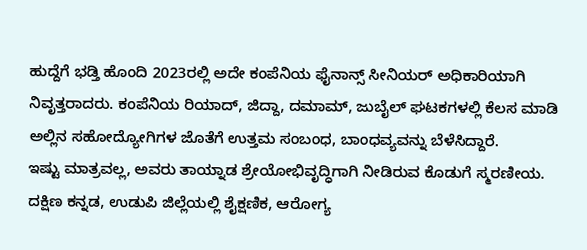ಹುದ್ದೆಗೆ ಭಡ್ತಿ ಹೊಂದಿ 2023ರಲ್ಲಿ ಅದೇ ಕಂಪೆನಿಯ ಫೈನಾನ್ಸ್ ಸೀನಿಯರ್ ಅಧಿಕಾರಿಯಾಗಿ ನಿವೃತ್ತರಾದರು. ಕಂಪೆನಿಯ ರಿಯಾದ್, ಜಿದ್ದಾ, ದಮಾಮ್, ಜುಬೈಲ್ ಘಟಕಗಳಲ್ಲಿ ಕೆಲಸ ಮಾಡಿ ಅಲ್ಲಿನ ಸಹೋದ್ಯೋಗಿಗಳ ಜೊತೆಗೆ ಉತ್ತಮ ಸಂಬಂಧ, ಬಾಂಧವ್ಯವನ್ನು ಬೆಳೆಸಿದ್ದಾರೆ.
ಇಷ್ಟು ಮಾತ್ರವಲ್ಲ, ಅವರು ತಾಯ್ನಾಡ ಶ್ರೇಯೋಭಿವೃದ್ಧಿಗಾಗಿ ನೀಡಿರುವ ಕೊಡುಗೆ ಸ್ಮರಣೀಯ. ದಕ್ಷಿಣ ಕನ್ನಡ, ಉಡುಪಿ ಜಿಲ್ಲೆಯಲ್ಲಿ ಶೈಕ್ಷಣಿಕ, ಆರೋಗ್ಯ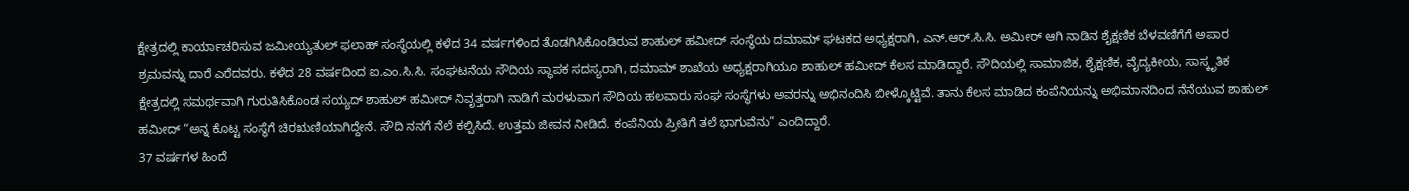ಕ್ಷೇತ್ರದಲ್ಲಿ ಕಾರ್ಯಾಚರಿಸುವ ಜಮೀಯ್ಯತುಲ್ ಫಲಾಹ್ ಸಂಸ್ಥೆಯಲ್ಲಿ ಕಳೆದ 34 ವರ್ಷಗಳಿಂದ ತೊಡಗಿಸಿಕೊಂಡಿರುವ ಶಾಹುಲ್ ಹಮೀದ್ ಸಂಸ್ಥೆಯ ದಮಾಮ್ ಘಟಕದ ಅಧ್ಯಕ್ಷರಾಗಿ, ಎನ್.ಆರ್.ಸಿ.ಸಿ. ಅಮೀರ್ ಆಗಿ ನಾಡಿನ ಶೈಕ್ಷಣಿಕ ಬೆಳವಣಿಗೆಗೆ ಅಪಾರ ಶ್ರಮವನ್ನು ದಾರೆ ಎರೆದವರು. ಕಳೆದ 28 ವರ್ಷದಿಂದ ಐ.ಎಂ.ಸಿ.ಸಿ. ಸಂಘಟನೆಯ ಸೌದಿಯ ಸ್ಥಾಪಕ ಸದಸ್ಯರಾಗಿ, ದಮಾಮ್ ಶಾಖೆಯ ಅಧ್ಯಕ್ಷರಾಗಿಯೂ ಶಾಹುಲ್ ಹಮೀದ್ ಕೆಲಸ ಮಾಡಿದ್ದಾರೆ. ಸೌದಿಯಲ್ಲಿ ಸಾಮಾಜಿಕ, ಶೈಕ್ಷಣಿಕ, ವೈದ್ಯಕೀಯ, ಸಾಸ್ಕೃತಿಕ ಕ್ಷೇತ್ರದಲ್ಲಿ ಸಮರ್ಥವಾಗಿ ಗುರುತಿಸಿಕೊಂಡ ಸಯ್ಯದ್ ಶಾಹುಲ್ ಹಮೀದ್ ನಿವೃತ್ತರಾಗಿ ನಾಡಿಗೆ ಮರಳುವಾಗ ಸೌದಿಯ ಹಲವಾರು ಸಂಘ ಸಂಸ್ಥೆಗಳು ಅವರನ್ನು ಅಭಿನಂದಿಸಿ ಬೀಳ್ಕೊಟ್ಟಿವೆ. ತಾನು ಕೆಲಸ ಮಾಡಿದ ಕಂಪೆನಿಯನ್ನು ಅಭಿಮಾನದಿಂದ ನೆನೆಯುವ ಶಾಹುಲ್ ಹಮೀದ್ “ಅನ್ನ ಕೊಟ್ಟ ಸಂಸ್ಥೆಗೆ ಚಿರಋಣಿಯಾಗಿದ್ದೇನೆ. ಸೌದಿ ನನಗೆ ನೆಲೆ ಕಲ್ಪಿಸಿದೆ. ಉತ್ತಮ ಜೀವನ ನೀಡಿದೆ. ಕಂಪೆನಿಯ ಪ್ರೀತಿಗೆ ತಲೆ ಭಾಗುವೆನು” ಎಂದಿದ್ದಾರೆ.
37 ವರ್ಷಗಳ ಹಿಂದೆ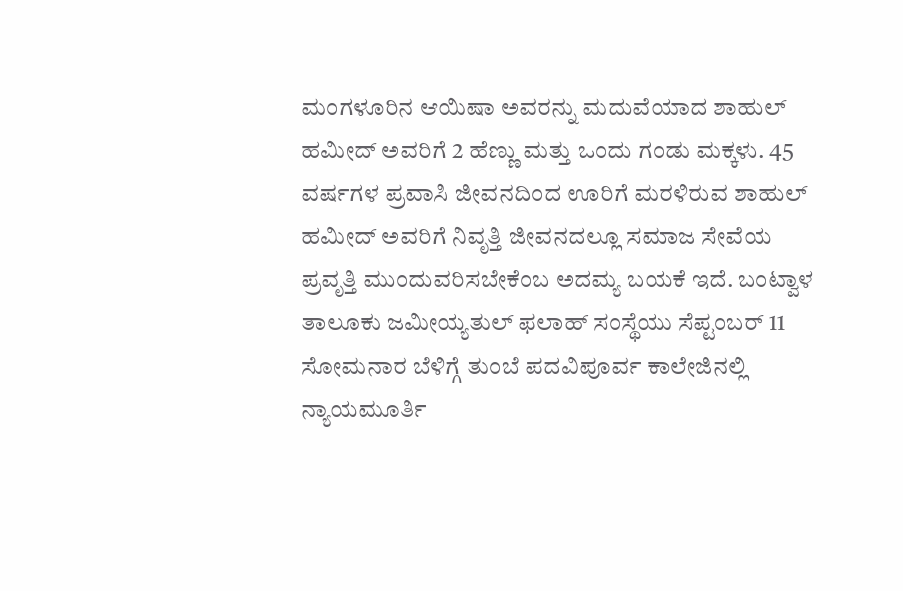ಮಂಗಳೂರಿನ ಆಯಿಷಾ ಅವರನ್ನು ಮದುವೆಯಾದ ಶಾಹುಲ್ ಹಮೀದ್ ಅವರಿಗೆ 2 ಹೆಣ್ಣು ಮತ್ತು ಒಂದು ಗಂಡು ಮಕ್ಕಳು. 45 ವರ್ಷಗಳ ಪ್ರವಾಸಿ ಜೀವನದಿಂದ ಊರಿಗೆ ಮರಳಿರುವ ಶಾಹುಲ್ ಹಮೀದ್ ಅವರಿಗೆ ನಿವೃತ್ತಿ ಜೀವನದಲ್ಲೂ ಸಮಾಜ ಸೇವೆಯ ಪ್ರವೃತ್ತಿ ಮುಂದುವರಿಸಬೇಕೆಂಬ ಅದಮ್ಯ ಬಯಕೆ ಇದೆ. ಬಂಟ್ವಾಳ ತಾಲೂಕು ಜಮೀಯ್ಯತುಲ್ ಫಲಾಹ್ ಸಂಸ್ಥೆಯು ಸೆಪ್ಟಂಬರ್ 11 ಸೋಮನಾರ ಬೆಳಿಗ್ಗೆ ತುಂಬೆ ಪದವಿಪೂರ್ವ ಕಾಲೇಜಿನಲ್ಲಿ ನ್ಯಾಯಮೂರ್ತಿ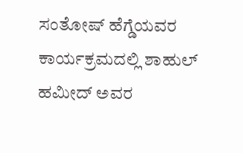ಸಂತೋಷ್ ಹೆಗ್ಡೆಯವರ ಕಾರ್ಯಕ್ರಮದಲ್ಲಿ ಶಾಹುಲ್ ಹಮೀದ್ ಅವರ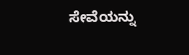ಸೇವೆಯನ್ನು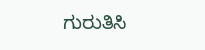ಗುರುತಿಸಿ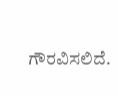ಗೌರವಿಸಲಿದೆ.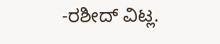-ರಶೀದ್ ವಿಟ್ಲ.